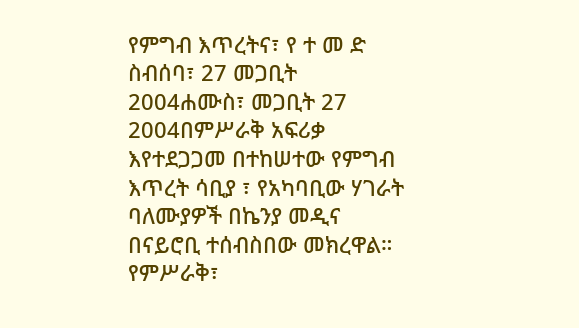የምግብ እጥረትና፣ የ ተ መ ድ ስብሰባ፣ 27 መጋቢት 2004ሐሙስ፣ መጋቢት 27 2004በምሥራቅ አፍሪቃ እየተደጋጋመ በተከሠተው የምግብ እጥረት ሳቢያ ፣ የአካባቢው ሃገራት ባለሙያዎች በኬንያ መዲና በናይሮቢ ተሰብስበው መክረዋል። የምሥራቅ፣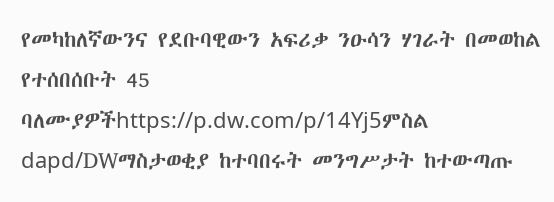የመካከለኛውንና የደቡባዊውን አፍሪቃ ንዑሳን ሃገራት በመወከል የተሰበሰቡት 45 ባለሙያዎችhttps://p.dw.com/p/14Yj5ምስል dapd/DWማስታወቂያ ከተባበሩት መንግሥታት ከተውጣጡ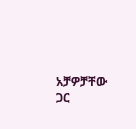አቻዎቻቸው ጋር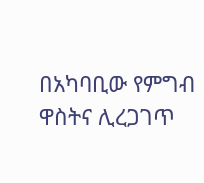በአካባቢው የምግብ ዋስትና ሊረጋገጥ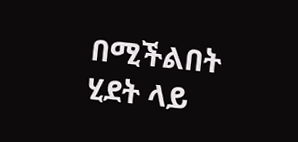በሚችልበት ሂደት ላይ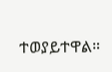ተወያይተዋል።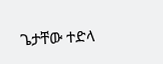ጌታቸው ተድላ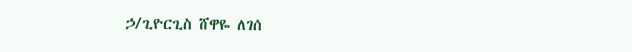ኃ/ጊዮርጊስ ሸዋዬ ለገሰ